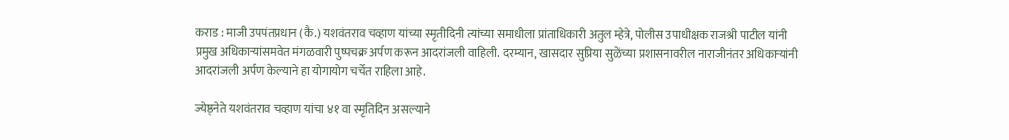कराड : माजी उपपंतप्रधान (कै.) यशवंतराव चव्हाण यांच्या स्मृतीदिनी त्यांच्या समाधीला प्रांताधिकारी अतुल म्हेत्रे, पोलीस उपाधीक्षक राजश्री पाटील यांनी प्रमुख अधिकाऱ्यांसमवेत मंगळवारी पुष्पचक्र अर्पण करून आदरांजली वाहिली. दरम्यान, खासदार सुप्रिया सुळेंच्या प्रशासनावरील नाराजीनंतर अधिकाऱ्यांनी आदरांजली अर्पण केल्याने हा योगायोग चर्चेत राहिला आहे.

ज्येष्ठ्नेते यशवंतराव चव्हाण यांचा ४१ वा स्मृतिदिन असल्याने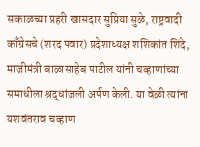सकाळच्या प्रहरी खासदार सुप्रिया सुळे, राष्ट्रवादी काँग्रेसचे (शरद पवार) प्रदेशाध्यक्ष शशिकांत शिंदे, माजीमंत्री बाळासाहेब पाटील यांनी चव्हाणांच्या समाधीला श्रद्धांजली अर्पण केली. या वेळी त्यांना यशवंतराव चव्हाण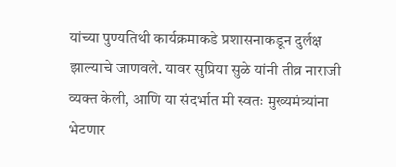यांच्या पुण्यतिथी कार्यक्रमाकडे प्रशासनाकडून दुर्लक्ष झाल्याचे जाणवले. यावर सुप्रिया सुळे यांनी तीव्र नाराजी व्यक्त केली, आणि या संदर्भात मी स्वतः मुख्यमंत्र्यांना भेटणार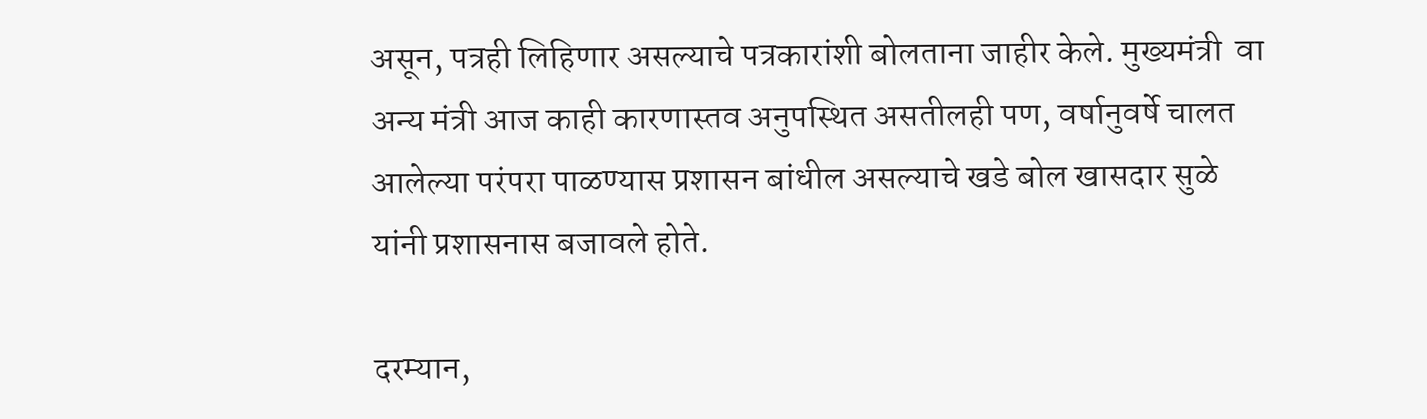असून, पत्रही लिहिणार असल्याचे पत्रकारांशी बोलताना जाहीर केले. मुख्यमंत्री  वा अन्य मंत्री आज काही कारणास्तव अनुपस्थित असतीलही पण, वर्षानुवर्षे चालत आलेल्या परंपरा पाळण्यास प्रशासन बांधील असल्याचे खडे बोल खासदार सुळे यांनी प्रशासनास बजावले होते.

दरम्यान,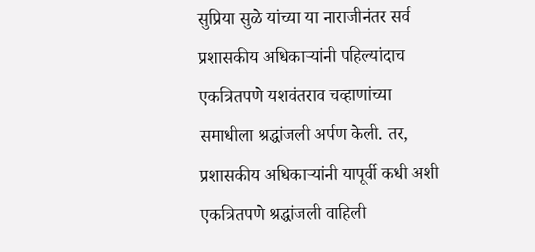सुप्रिया सुळे यांच्या या नाराजीनंतर सर्व प्रशासकीय अधिकाऱ्यांनी पहिल्यांदाच एकत्रितपणे यशवंतराव चव्हाणांच्या समाधीला श्रद्धांजली अर्पण केली. तर, प्रशासकीय अधिकाऱ्यांनी यापूर्वी कधी अशी एकत्रितपणे श्रद्धांजली वाहिली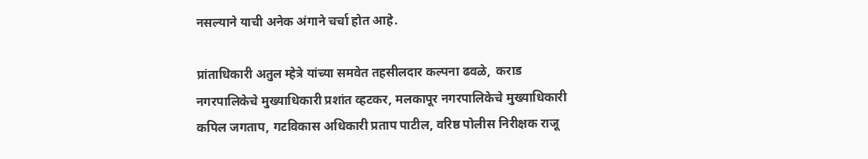नसल्याने याची अनेक अंगाने चर्चा होत आहे.

प्रांताधिकारी अतुल म्हेत्रे यांच्या समवेत तहसीलदार कल्पना ढवळे,  कराड नगरपालिकेचे मुख्याधिकारी प्रशांत व्हटकर, मलकापूर नगरपालिकेचे मुख्याधिकारी कपिल जगताप, गटविकास अधिकारी प्रताप पाटील, वरिष्ठ पोलीस निरीक्षक राजू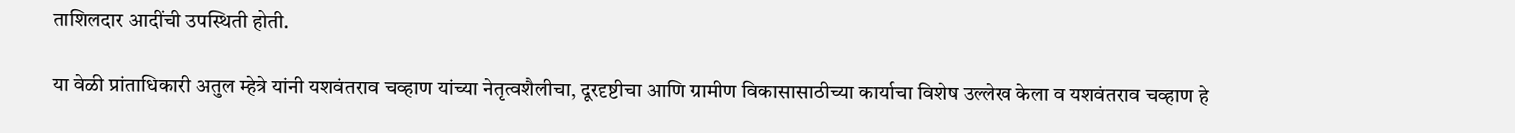ताशिलदार आदींची उपस्थिती होती.

या वेळी प्रांताधिकारी अतुल म्हेत्रे यांनी यशवंतराव चव्हाण यांच्या नेतृत्वशैलीचा, दूरदृष्टीचा आणि ग्रामीण विकासासाठीच्या कार्याचा विशेष उल्लेख केला व यशवंतराव चव्हाण हे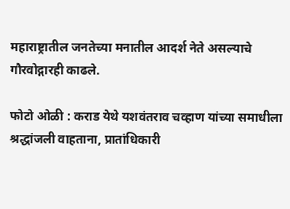महाराष्ट्रातील जनतेच्या मनातील आदर्श नेते असल्याचे गौरवोद्गारही काढले.

फोटो ओळी : कराड येथे यशवंतराव चव्हाण यांच्या समाधीला श्रद्धांजली वाहताना, प्रातांधिकारी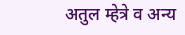अतुल म्हेत्रे व अन्य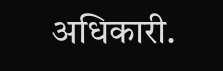अधिकारी.